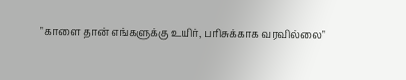"காளை தான் எங்களுக்கு உயிர், பரிசுக்காக வரவில்லை"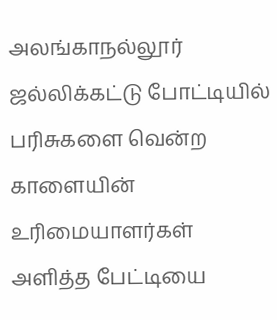அலங்காநல்லூர் ஜல்லிக்கட்டு போட்டியில் பரிசுகளை வென்ற காளையின் உரிமையாளர்கள் அளித்த பேட்டியை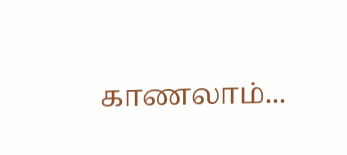காணலாம்...